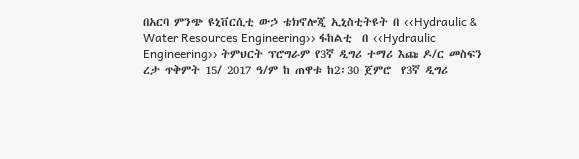በአርባ ምንጭ ዩኒቨርሲቲ ውኃ ቴክኖሎጂ ኢኒስቲትዩት በ ‹‹Hydraulic & Water Resources Engineering›› ፋከልቲ  በ ‹‹Hydraulic Engineering›› ትምህርት ፕሮግራም የ3ኛ ዲግሪ ተማሪ እጩ ዶ/ር መስፍን ረታ ጥቅምት 15/ 2017 ዓ/ም ከ ጠዋቱ ከ2፡30 ጀምሮ  የ3ኛ ዲግሪ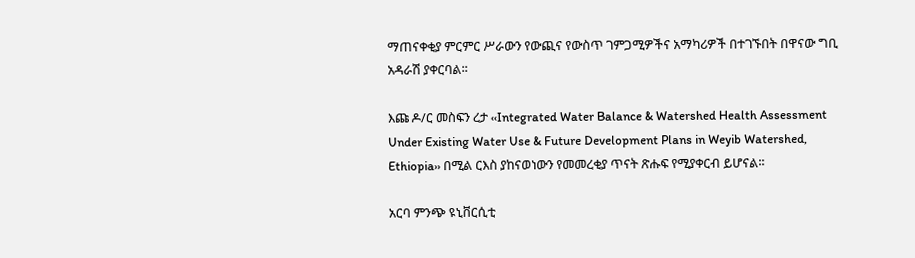ማጠናቀቂያ ምርምር ሥራውን የውጪና የውስጥ ገምጋሚዎችና አማካሪዎች በተገኙበት በዋናው ግቢ አዳራሽ ያቀርባል፡፡

እጩ ዶ/ር መስፍን ረታ ‹‹Integrated Water Balance & Watershed Health Assessment Under Existing Water Use & Future Development Plans in Weyib Watershed, Ethiopia›› በሚል ርእስ ያከናወነውን የመመረቂያ ጥናት ጽሑፍ የሚያቀርብ ይሆናል፡፡

አርባ ምንጭ ዩኒቨርሲቲ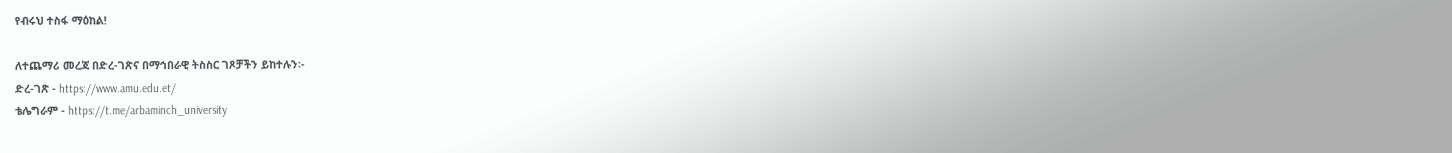የብሩህ ተስፋ ማዕከል!

ለተጨማሪ መረጃ በድረ-ገጽና በማኅበራዊ ትስስር ገጾቻችን ይከተሉን፡-
ድረ-ገጽ - https://www.amu.edu.et/
ቴሌግራም - https://t.me/arbaminch_university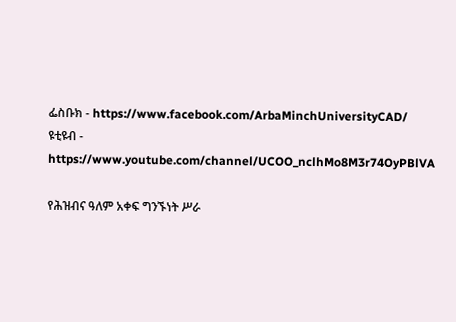ፌስቡክ - https://www.facebook.com/ArbaMinchUniversityCAD/
ዩቲዩብ - https://www.youtube.com/channel/UCOO_nclhMo8M3r74OyPBlVA

የሕዝብና ዓለም አቀፍ ግንኙነት ሥራ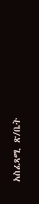አስፈጻሚ ጽ/ቤት